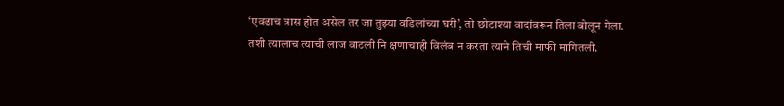‘एवढाच त्रास होत असेल तर जा तुझ्या वडिलांच्या घरी’, तो छोटाश्या वादांवरून तिला बोलून गेला.
तशी त्यालाच त्याची लाज वाटली नि क्षणाचाही विलंब न करता त्याने तिची माफी मागितली.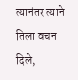त्यानंतर त्याने तिला वचन दिले,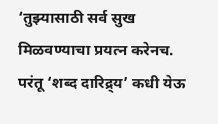‘तुझ्यासाठी सर्व सुख मिळवण्याचा प्रयत्न करेनच. परंतू ‘शब्द दारिद्र्य’ कधी येऊ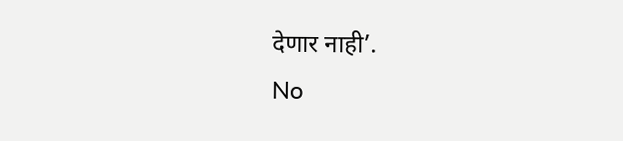देणार नाही’.
No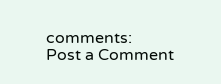comments:
Post a Comment